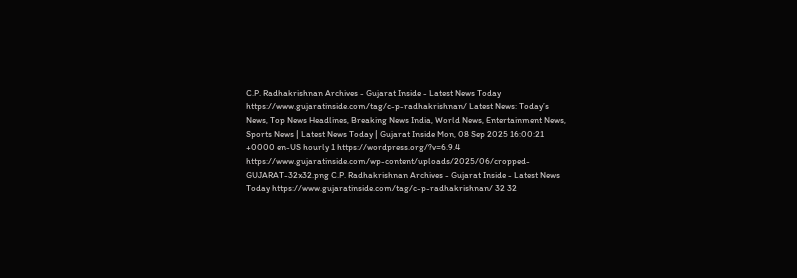C.P. Radhakrishnan Archives - Gujarat Inside - Latest News Today https://www.gujaratinside.com/tag/c-p-radhakrishnan/ Latest News: Today’s News, Top News Headlines, Breaking News India, World News, Entertainment News, Sports News | Latest News Today | Gujarat Inside Mon, 08 Sep 2025 16:00:21 +0000 en-US hourly 1 https://wordpress.org/?v=6.9.4 https://www.gujaratinside.com/wp-content/uploads/2025/06/cropped-GUJARAT-32x32.png C.P. Radhakrishnan Archives - Gujarat Inside - Latest News Today https://www.gujaratinside.com/tag/c-p-radhakrishnan/ 32 32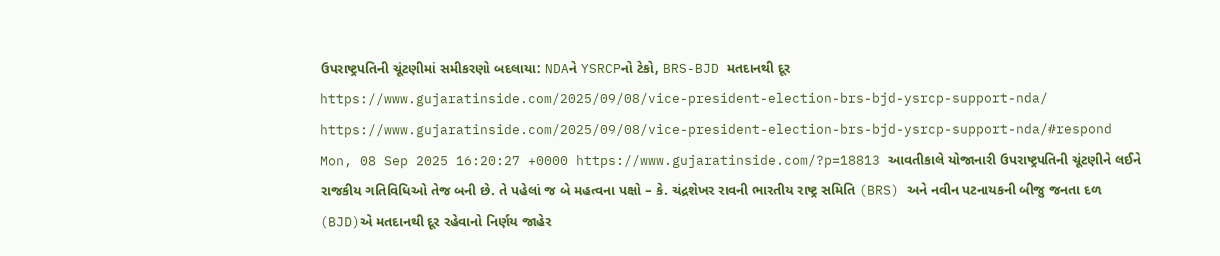ઉપરાષ્ટ્રપતિની ચૂંટણીમાં સમીકરણો બદલાયા: NDAને YSRCPનો ટેકો, BRS-BJD મતદાનથી દૂર https://www.gujaratinside.com/2025/09/08/vice-president-election-brs-bjd-ysrcp-support-nda/ https://www.gujaratinside.com/2025/09/08/vice-president-election-brs-bjd-ysrcp-support-nda/#respond Mon, 08 Sep 2025 16:20:27 +0000 https://www.gujaratinside.com/?p=18813 આવતીકાલે યોજાનારી ઉપરાષ્ટ્રપતિની ચૂંટણીને લઈને રાજકીય ગતિવિધિઓ તેજ બની છે. તે પહેલાં જ બે મહત્વના પક્ષો – કે. ચંદ્રશેખર રાવની ભારતીય રાષ્ટ્ર સમિતિ (BRS) અને નવીન પટનાયકની બીજુ જનતા દળ (BJD)એ મતદાનથી દૂર રહેવાનો નિર્ણય જાહેર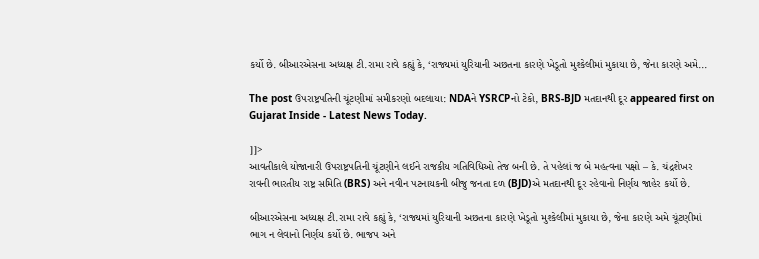કર્યો છે. બીઆરએસના અધ્યક્ષ ટી.રામા રાવે કહ્યું કે, ‘રાજ્યમાં યુરિયાની અછતના કારણે ખેડૂતો મુશ્કેલીમાં મુકાયા છે, જેના કારણે અમે...

The post ઉપરાષ્ટ્રપતિની ચૂંટણીમાં સમીકરણો બદલાયા: NDAને YSRCPનો ટેકો, BRS-BJD મતદાનથી દૂર appeared first on Gujarat Inside - Latest News Today.

]]>
આવતીકાલે યોજાનારી ઉપરાષ્ટ્રપતિની ચૂંટણીને લઈને રાજકીય ગતિવિધિઓ તેજ બની છે. તે પહેલાં જ બે મહત્વના પક્ષો – કે. ચંદ્રશેખર રાવની ભારતીય રાષ્ટ્ર સમિતિ (BRS) અને નવીન પટનાયકની બીજુ જનતા દળ (BJD)એ મતદાનથી દૂર રહેવાનો નિર્ણય જાહેર કર્યો છે.

બીઆરએસના અધ્યક્ષ ટી.રામા રાવે કહ્યું કે, ‘રાજ્યમાં યુરિયાની અછતના કારણે ખેડૂતો મુશ્કેલીમાં મુકાયા છે, જેના કારણે અમે ચૂંટણીમાં ભાગ ન લેવાનો નિર્ણય કર્યો છે. ભાજપ અને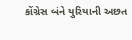કોંગ્રેસ બંને યુરિયાની અછત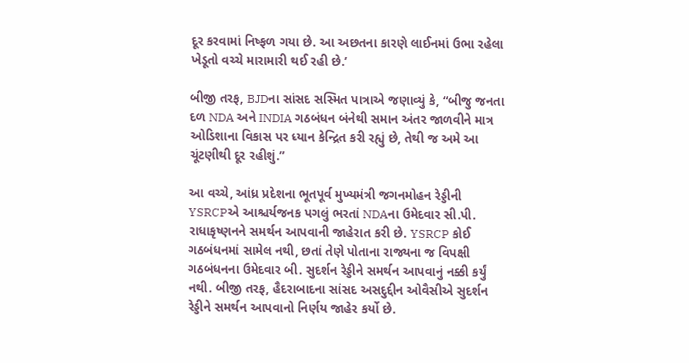દૂર કરવામાં નિષ્ફળ ગયા છે. આ અછતના કારણે લાઈનમાં ઉભા રહેલા ખેડૂતો વચ્ચે મારામારી થઈ રહી છે.’

બીજી તરફ, BJDના સાંસદ સસ્મિત પાત્રાએ જણાવ્યું કે, “બીજુ જનતા દળ NDA અને INDIA ગઠબંધન બંનેથી સમાન અંતર જાળવીને માત્ર ઓડિશાના વિકાસ પર ધ્યાન કેન્દ્રિત કરી રહ્યું છે, તેથી જ અમે આ ચૂંટણીથી દૂર રહીશું.”

આ વચ્ચે, આંધ્ર પ્રદેશના ભૂતપૂર્વ મુખ્યમંત્રી જગનમોહન રેડ્ડીની YSRCPએ આશ્ચર્યજનક પગલું ભરતાં NDAના ઉમેદવાર સી.પી. રાધાકૃષ્ણનને સમર્થન આપવાની જાહેરાત કરી છે. YSRCP કોઈ ગઠબંધનમાં સામેલ નથી, છતાં તેણે પોતાના રાજ્યના જ વિપક્ષી ગઠબંધનના ઉમેદવાર બી. સુદર્શન રેડ્ડીને સમર્થન આપવાનું નક્કી કર્યું નથી. બીજી તરફ, હૈદરાબાદના સાંસદ અસદુદ્દીન ઓવૈસીએ સુદર્શન રેડ્ડીને સમર્થન આપવાનો નિર્ણય જાહેર કર્યો છે.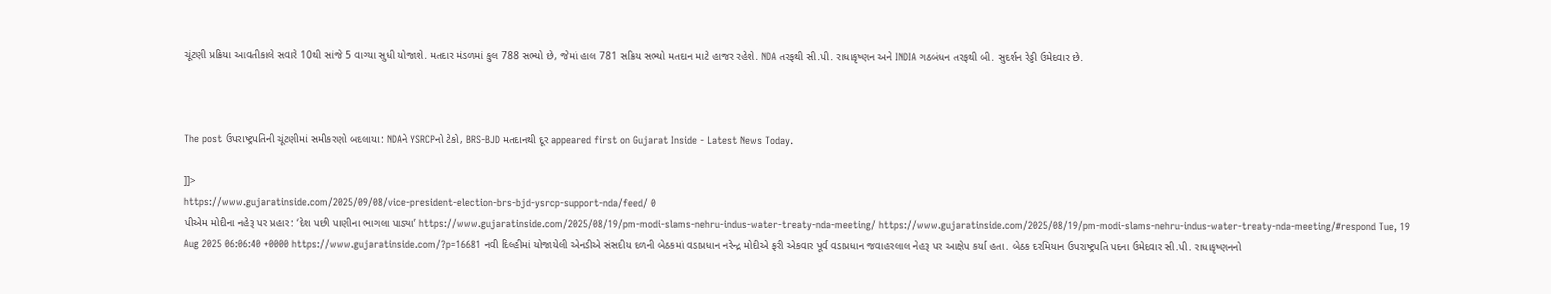ચૂંટણી પ્રક્રિયા આવતીકાલે સવારે 10થી સાંજે 5 વાગ્યા સુધી યોજાશે. મતદાર મંડળમાં કુલ 788 સભ્યો છે, જેમાં હાલ 781 સક્રિય સભ્યો મતદાન માટે હાજર રહેશે. NDA તરફથી સી.પી. રાધાકૃષ્ણન અને INDIA ગઠબંધન તરફથી બી. સુદર્શન રેડ્ડી ઉમેદવાર છે.



The post ઉપરાષ્ટ્રપતિની ચૂંટણીમાં સમીકરણો બદલાયા: NDAને YSRCPનો ટેકો, BRS-BJD મતદાનથી દૂર appeared first on Gujarat Inside - Latest News Today.

]]>
https://www.gujaratinside.com/2025/09/08/vice-president-election-brs-bjd-ysrcp-support-nda/feed/ 0
પીએમ મોદીના નહેરૂ પર પ્રહાર: ‘દેશ પછી પાણીના ભાગલા પાડ્યા’ https://www.gujaratinside.com/2025/08/19/pm-modi-slams-nehru-indus-water-treaty-nda-meeting/ https://www.gujaratinside.com/2025/08/19/pm-modi-slams-nehru-indus-water-treaty-nda-meeting/#respond Tue, 19 Aug 2025 06:06:40 +0000 https://www.gujaratinside.com/?p=16681 નવી દિલ્હીમાં યોજાયેલી એનડીએ સંસદીય દળની બેઠકમાં વડાપ્રધાન નરેન્દ્ર મોદીએ ફરી એકવાર પૂર્વ વડાપ્રધાન જવાહરલાલ નેહરૂ પર આક્ષેપ કર્યા હતા. બેઠક દરમિયાન ઉપરાષ્ટ્રપતિ પદના ઉમેદવાર સી.પી. રાધાકૃષ્ણનનો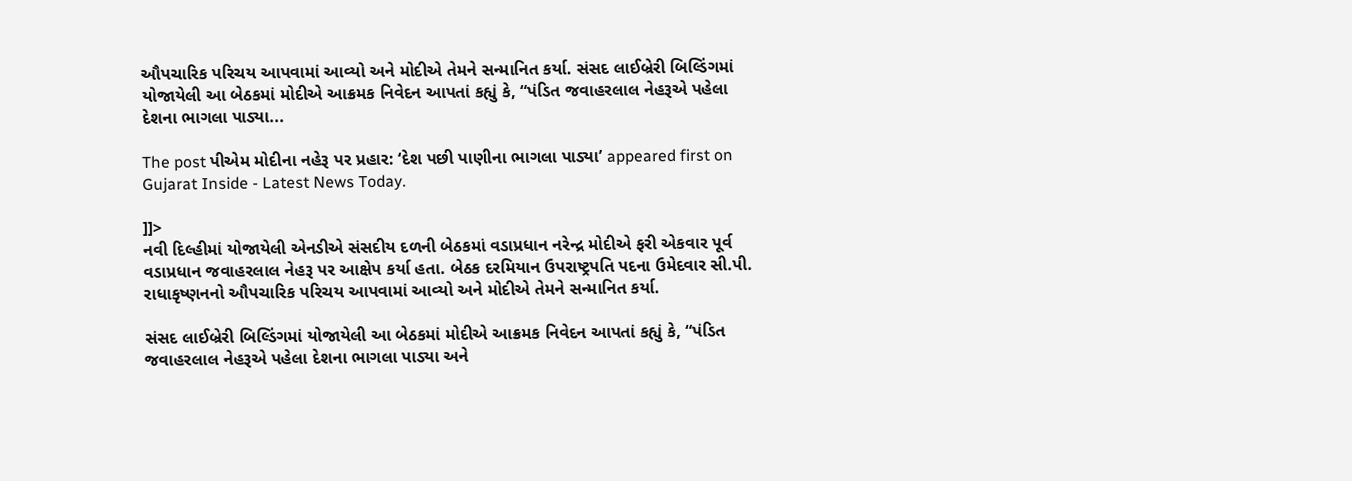ઔપચારિક પરિચય આપવામાં આવ્યો અને મોદીએ તેમને સન્માનિત કર્યા. સંસદ લાઈબ્રેરી બિલ્ડિંગમાં યોજાયેલી આ બેઠકમાં મોદીએ આક્રમક નિવેદન આપતાં કહ્યું કે, “પંડિત જવાહરલાલ નેહરૂએ પહેલા દેશના ભાગલા પાડ્યા...

The post પીએમ મોદીના નહેરૂ પર પ્રહાર: ‘દેશ પછી પાણીના ભાગલા પાડ્યા’ appeared first on Gujarat Inside - Latest News Today.

]]>
નવી દિલ્હીમાં યોજાયેલી એનડીએ સંસદીય દળની બેઠકમાં વડાપ્રધાન નરેન્દ્ર મોદીએ ફરી એકવાર પૂર્વ વડાપ્રધાન જવાહરલાલ નેહરૂ પર આક્ષેપ કર્યા હતા. બેઠક દરમિયાન ઉપરાષ્ટ્રપતિ પદના ઉમેદવાર સી.પી. રાધાકૃષ્ણનનો ઔપચારિક પરિચય આપવામાં આવ્યો અને મોદીએ તેમને સન્માનિત કર્યા.

સંસદ લાઈબ્રેરી બિલ્ડિંગમાં યોજાયેલી આ બેઠકમાં મોદીએ આક્રમક નિવેદન આપતાં કહ્યું કે, “પંડિત જવાહરલાલ નેહરૂએ પહેલા દેશના ભાગલા પાડ્યા અને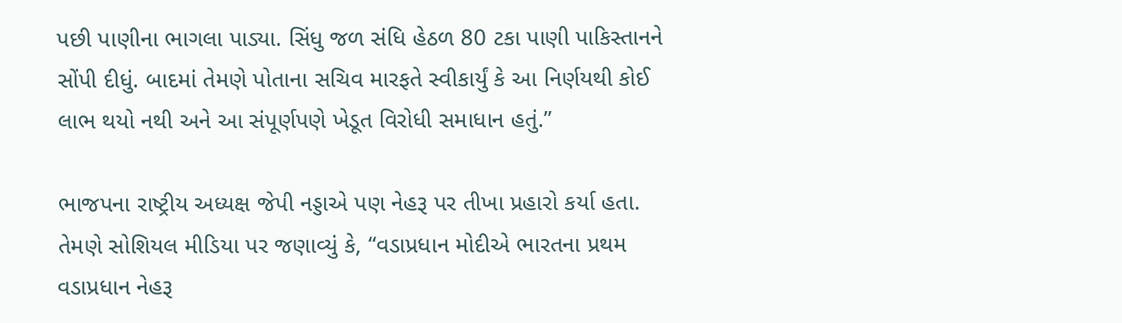પછી પાણીના ભાગલા પાડ્યા. સિંધુ જળ સંધિ હેઠળ 80 ટકા પાણી પાકિસ્તાનને સોંપી દીધું. બાદમાં તેમણે પોતાના સચિવ મારફતે સ્વીકાર્યું કે આ નિર્ણયથી કોઈ લાભ થયો નથી અને આ સંપૂર્ણપણે ખેડૂત વિરોધી સમાધાન હતું.”

ભાજપના રાષ્ટ્રીય અધ્યક્ષ જેપી નડ્ડાએ પણ નેહરૂ પર તીખા પ્રહારો કર્યા હતા. તેમણે સોશિયલ મીડિયા પર જણાવ્યું કે, “વડાપ્રધાન મોદીએ ભારતના પ્રથમ વડાપ્રધાન નેહરૂ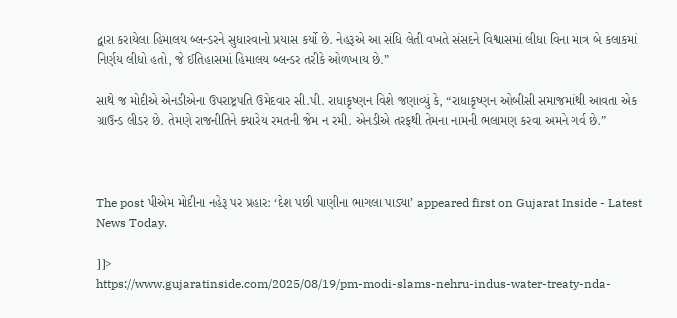દ્વારા કરાયેલા હિમાલય બ્લન્ડરને સુધારવાનો પ્રયાસ કર્યો છે. નેહરૂએ આ સંધિ લેતી વખતે સંસદને વિશ્વાસમાં લીધા વિના માત્ર બે કલાકમાં નિર્ણય લીધો હતો, જે ઈતિહાસમાં હિમાલય બ્લન્ડર તરીકે ઓળખાય છે.”

સાથે જ મોદીએ એનડીએના ઉપરાષ્ટ્રપતિ ઉમેદવાર સી.પી. રાધાકૃષ્ણન વિશે જણાવ્યું કે, “રાધાકૃષ્ણન ઓબીસી સમાજમાંથી આવતા એક ગ્રાઉન્ડ લીડર છે. તેમણે રાજનીતિને ક્યારેય રમતની જેમ ન રમી. એનડીએ તરફથી તેમના નામની ભલામણ કરવા અમને ગર્વ છે.”



The post પીએમ મોદીના નહેરૂ પર પ્રહાર: ‘દેશ પછી પાણીના ભાગલા પાડ્યા’ appeared first on Gujarat Inside - Latest News Today.

]]>
https://www.gujaratinside.com/2025/08/19/pm-modi-slams-nehru-indus-water-treaty-nda-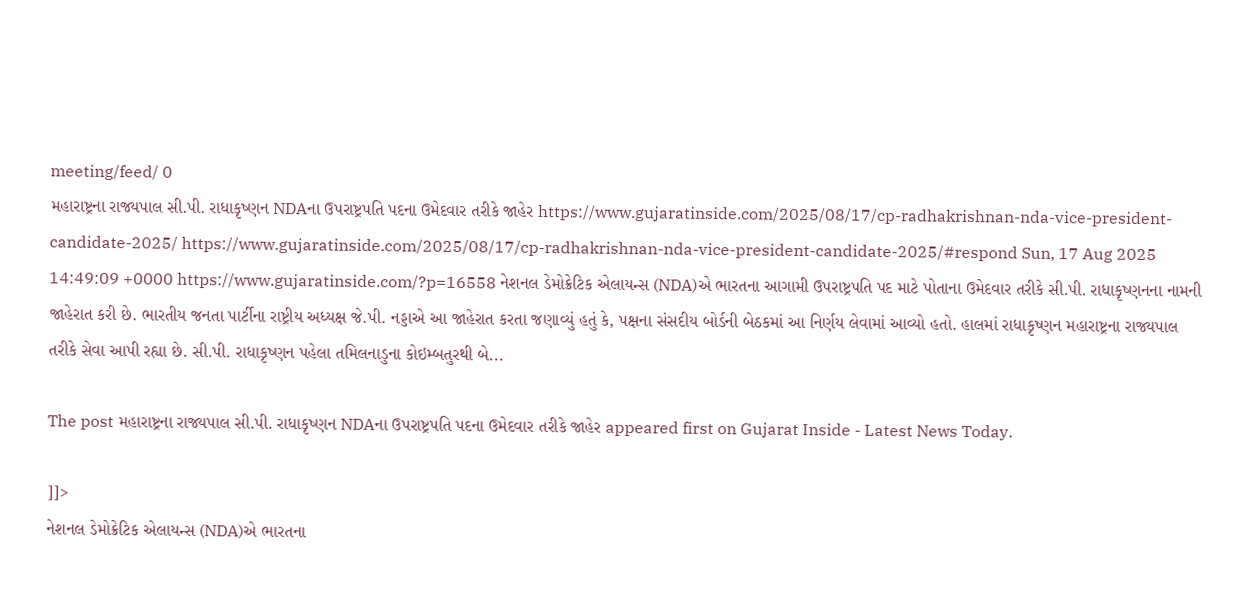meeting/feed/ 0
મહારાષ્ટ્રના રાજ્યપાલ સી.પી. રાધાકૃષ્ણન NDAના ઉપરાષ્ટ્રપતિ પદના ઉમેદવાર તરીકે જાહેર https://www.gujaratinside.com/2025/08/17/cp-radhakrishnan-nda-vice-president-candidate-2025/ https://www.gujaratinside.com/2025/08/17/cp-radhakrishnan-nda-vice-president-candidate-2025/#respond Sun, 17 Aug 2025 14:49:09 +0000 https://www.gujaratinside.com/?p=16558 નેશનલ ડેમોક્રેટિક એલાયન્સ (NDA)એ ભારતના આગામી ઉપરાષ્ટ્રપતિ પદ માટે પોતાના ઉમેદવાર તરીકે સી.પી. રાધાકૃષ્ણનના નામની જાહેરાત કરી છે. ભારતીય જનતા પાર્ટીના રાષ્ટ્રીય અધ્યક્ષ જે.પી. નડ્ડાએ આ જાહેરાત કરતા જણાવ્યું હતું કે, પક્ષના સંસદીય બોર્ડની બેઠકમાં આ નિર્ણય લેવામાં આવ્યો હતો. હાલમાં રાધાકૃષ્ણન મહારાષ્ટ્રના રાજ્યપાલ તરીકે સેવા આપી રહ્યા છે. સી.પી. રાધાકૃષ્ણન પહેલા તમિલનાડુના કોઇમ્બતુરથી બે...

The post મહારાષ્ટ્રના રાજ્યપાલ સી.પી. રાધાકૃષ્ણન NDAના ઉપરાષ્ટ્રપતિ પદના ઉમેદવાર તરીકે જાહેર appeared first on Gujarat Inside - Latest News Today.

]]>
નેશનલ ડેમોક્રેટિક એલાયન્સ (NDA)એ ભારતના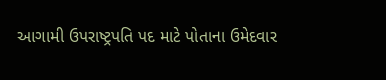આગામી ઉપરાષ્ટ્રપતિ પદ માટે પોતાના ઉમેદવાર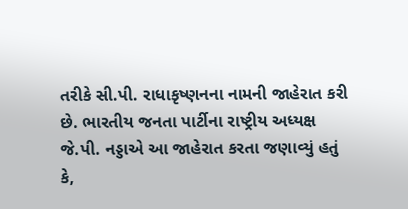તરીકે સી.પી. રાધાકૃષ્ણનના નામની જાહેરાત કરી છે. ભારતીય જનતા પાર્ટીના રાષ્ટ્રીય અધ્યક્ષ જે.પી. નડ્ડાએ આ જાહેરાત કરતા જણાવ્યું હતું કે,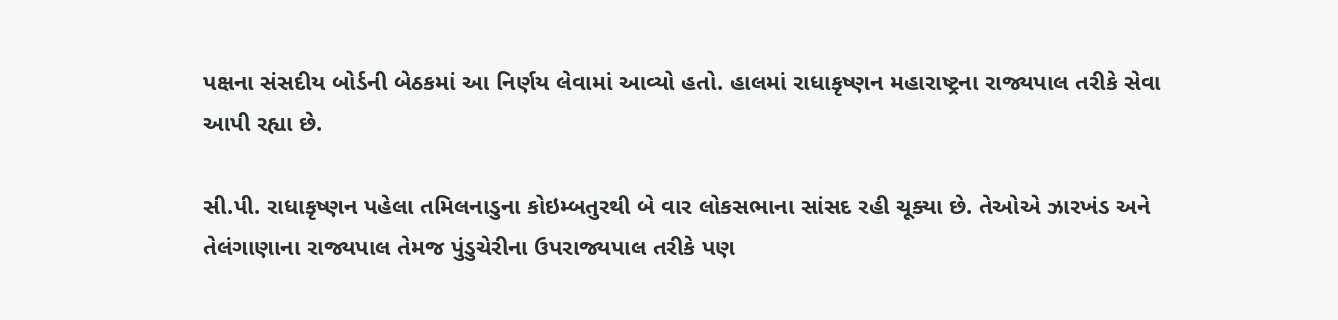પક્ષના સંસદીય બોર્ડની બેઠકમાં આ નિર્ણય લેવામાં આવ્યો હતો. હાલમાં રાધાકૃષ્ણન મહારાષ્ટ્રના રાજ્યપાલ તરીકે સેવા આપી રહ્યા છે.

સી.પી. રાધાકૃષ્ણન પહેલા તમિલનાડુના કોઇમ્બતુરથી બે વાર લોકસભાના સાંસદ રહી ચૂક્યા છે. તેઓએ ઝારખંડ અને તેલંગાણાના રાજ્યપાલ તેમજ પુંડુચેરીના ઉપરાજ્યપાલ તરીકે પણ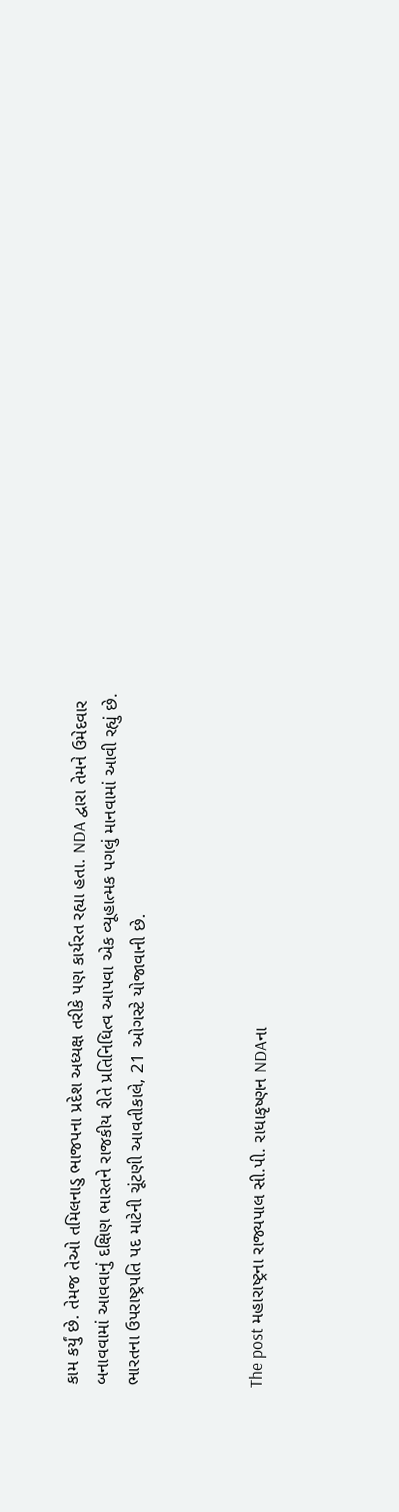કામ કર્યું છે. તેમજ તેઓ તમિલનાડુ ભાજપના પ્રદેશ અધ્યક્ષ તરીકે પણ કાર્યરત રહ્યા હતા. NDA દ્વારા તેમને ઉમેદવાર બનાવવામાં આવવાનું દક્ષિણ ભારતને રાજકીય રીતે પ્રતિનિધિત્વ આપવા એક વ્યૂહાત્મક પગલું માનવામાં આવી રહ્યું છે. ભારતના ઉપરાષ્ટ્રપતિ પદ માટેની ચૂંટણી આવતીકાલે, 21 ઓગસ્ટે યોજાવાની છે.



The post મહારાષ્ટ્રના રાજ્યપાલ સી.પી. રાધાકૃષ્ણન NDAના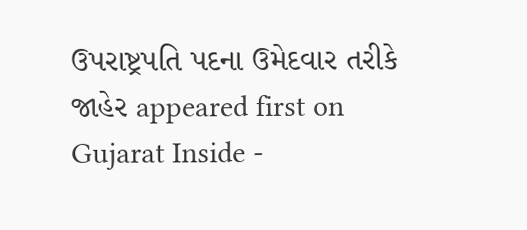ઉપરાષ્ટ્રપતિ પદના ઉમેદવાર તરીકે જાહેર appeared first on Gujarat Inside -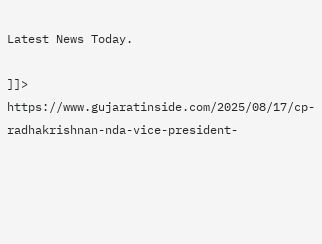Latest News Today.

]]>
https://www.gujaratinside.com/2025/08/17/cp-radhakrishnan-nda-vice-president-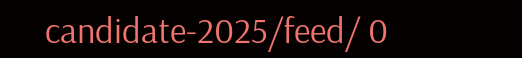candidate-2025/feed/ 0